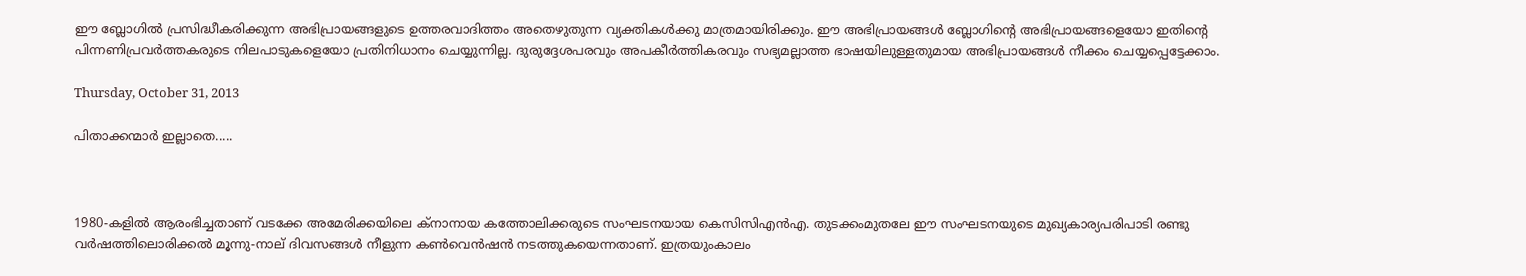ഈ ബ്ലോഗില്‍ പ്രസിദ്ധീകരിക്കുന്ന അഭിപ്രായങ്ങളുടെ ഉത്തരവാദിത്തം അതെഴുതുന്ന വ്യക്തികള്‍ക്കു മാത്രമായിരിക്കും. ഈ അഭിപ്രായങ്ങള്‍ ബ്ലോഗിന്റെ അഭിപ്രായങ്ങളെയോ ഇതിന്റെ പിന്നണിപ്രവര്‍ത്തകരുടെ നിലപാടുകളെയോ പ്രതിനിധാനം ചെയ്യുന്നില്ല. ദുരുദ്ദേശപരവും അപകീര്‍ത്തികരവും സഭ്യമല്ലാത്ത ഭാഷയിലുള്ളതുമായ അഭിപ്രായങ്ങള്‍ നീക്കം ചെയ്യപ്പെട്ടേക്കാം.

Thursday, October 31, 2013

പിതാക്കന്മാര്‍ ഇല്ലാതെ.....



1980-കളില്‍ ആരംഭിച്ചതാണ് വടക്കേ അമേരിക്കയിലെ ക്നാനായ കത്തോലിക്കരുടെ സംഘടനയായ കെസിസിഎന്‍എ. തുടക്കംമുതലേ ഈ സംഘടനയുടെ മുഖ്യകാര്യപരിപാടി രണ്ടു വര്‍ഷത്തിലൊരിക്കല്‍ മൂന്നു-നാല് ദിവസങ്ങള്‍ നീളുന്ന കണ്‍വെന്‍ഷന്‍ നടത്തുകയെന്നതാണ്. ഇത്രയുംകാലം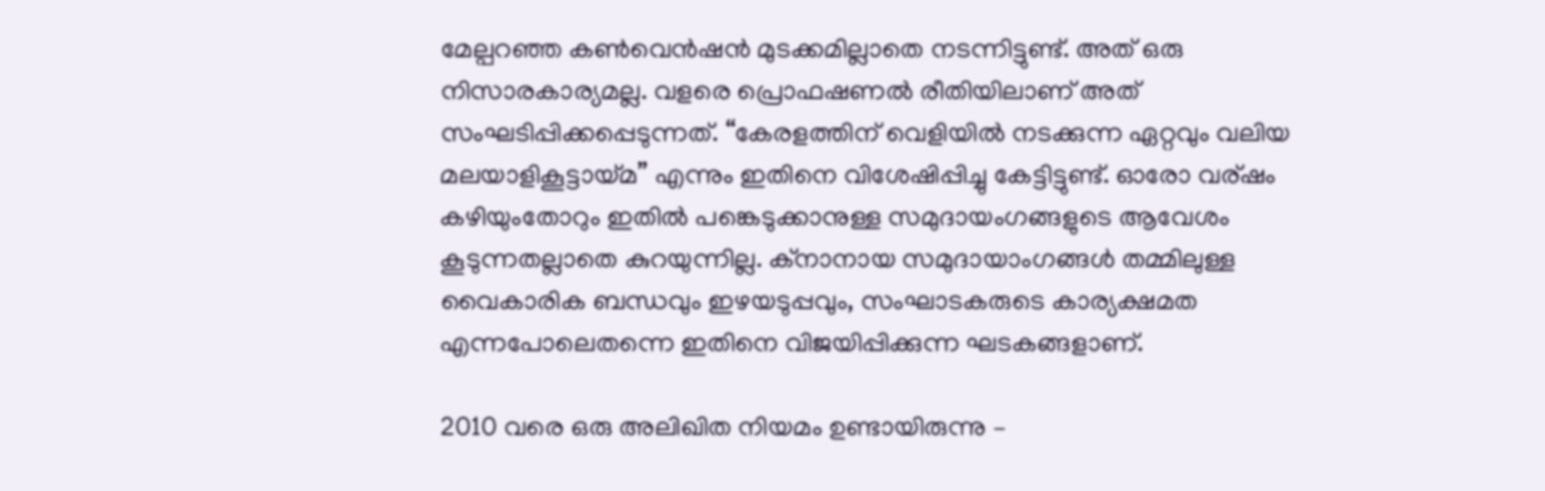മേല്പറഞ്ഞ കണ്‍വെന്‍ഷന്‍ മുടക്കമില്ലാതെ നടന്നിട്ടുണ്ട്. അത് ഒരു നിസാരകാര്യമല്ല. വളരെ പ്രൊഫഷണല്‍ രീതിയിലാണ് അത് സംഘടിപ്പിക്കപ്പെടുന്നത്. “കേരളത്തിന്‌ വെളിയില്‍ നടക്കുന്ന ഏറ്റവും വലിയ മലയാളികൂട്ടായ്മ” എന്നും ഇതിനെ വിശേഷിപ്പിച്ചു കേട്ടിട്ടുണ്ട്. ഓരോ വര്ഷം കഴിയുംതോറും ഇതില്‍ പങ്കെടുക്കാനുള്ള സമുദായംഗങ്ങളുടെ ആവേശം കൂടുന്നതല്ലാതെ കുറയുന്നില്ല. ക്നാനായ സമുദായാംഗങ്ങള്‍ തമ്മിലുള്ള വൈകാരിക ബന്ധവും ഇഴയടുപ്പവും, സംഘാടകരുടെ കാര്യക്ഷമത എന്നപോലെതന്നെ ഇതിനെ വിജയിപ്പിക്കുന്ന ഘടകങ്ങളാണ്.

2010 വരെ ഒരു അലിഖിത നിയമം ഉണ്ടായിരുന്നു –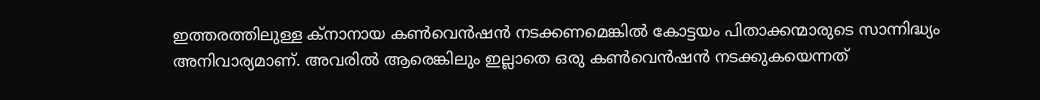ഇത്തരത്തിലുള്ള ക്നാനായ കണ്‍വെന്‍ഷന്‍ നടക്കണമെങ്കില്‍ കോട്ടയം പിതാക്കന്മാരുടെ സാന്നിദ്ധ്യം അനിവാര്യമാണ്. അവരില്‍ ആരെങ്കിലും ഇല്ലാതെ ഒരു കണ്‍വെന്‍ഷന്‍ നടക്കുകയെന്നത്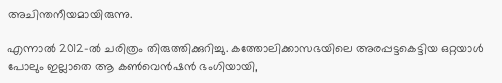അചിന്തനീയമായിരുന്നു.

എന്നാല്‍ 2012-ല്‍ ചരിത്രം തിരുത്തിക്കുറിച്ചു. കത്തോലിക്കാസഭയിലെ അരപ്പട്ടകെട്ടിയ ഒറ്റയാള്‍ പോലും ഇല്ലാതെ ആ കണ്‍വെന്‍ഷന്‍ ഭംഗിയായി,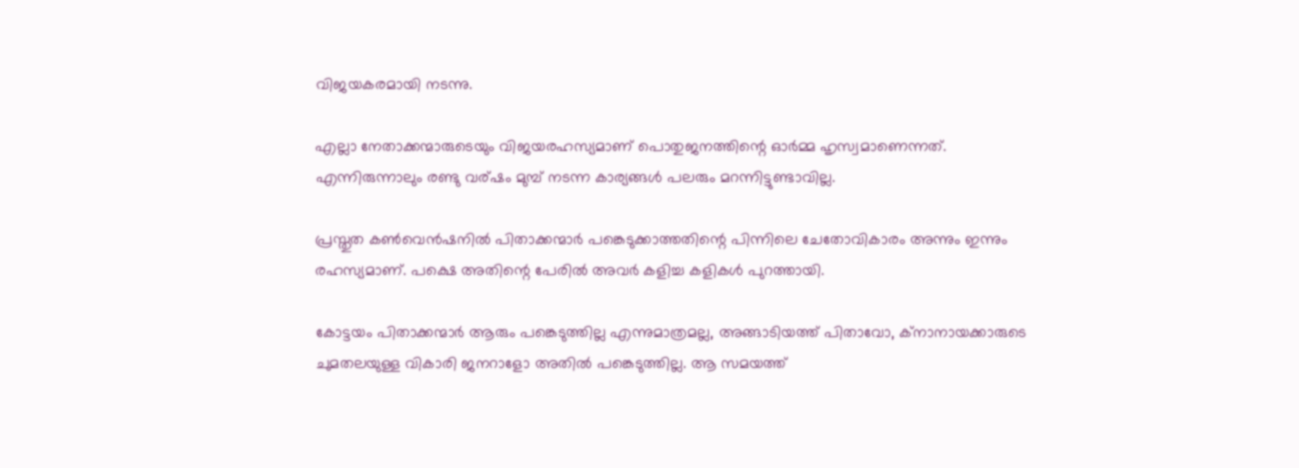വിജയകരമായി നടന്നു.

എല്ലാ നേതാക്കന്മാരുടെയും വിജയരഹസ്യമാണ് പൊതുജനത്തിന്റെ ഓര്‍മ്മ ഹൃസ്വമാണെന്നത്. എന്നിരുന്നാലും രണ്ടു വര്ഷം മുമ്പ് നടന്ന കാര്യങ്ങള്‍ പലരും മറന്നിട്ടുണ്ടാവില്ല.

പ്രസ്തുത കണ്‍വെന്‍ഷനില്‍ പിതാക്കന്മാര്‍ പങ്കെടുക്കാത്തതിന്റെ പിന്നിലെ ചേതോവികാരം അന്നും ഇന്നും രഹസ്യമാണ്. പക്ഷെ അതിന്റെ പേരില്‍ അവര്‍ കളിച്ച കളികള്‍ പുറത്തായി.

കോട്ടയം പിതാക്കന്മാര്‍ ആരും പങ്കെടുത്തില്ല എന്നുമാത്രമല്ല, അങ്ങാടിയത്ത് പിതാവോ, ക്നാനായക്കാരുടെ ചുമതലയുള്ള വികാരി ജനറാളോ അതില്‍ പങ്കെടുത്തില്ല. ആ സമയത്ത്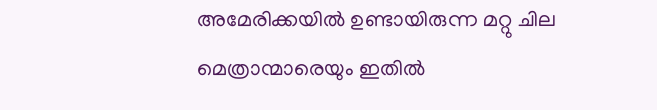അമേരിക്കയില്‍ ഉണ്ടായിരുന്ന മറ്റു ചില മെത്രാന്മാരെയും ഇതില്‍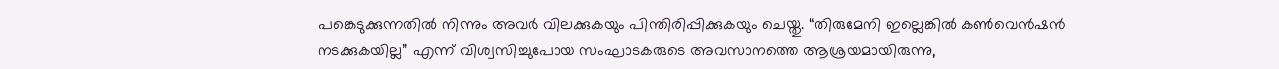പങ്കെടുക്കുന്നതില്‍ നിന്നും അവര്‍ വിലക്കുകയും പിന്തിരിപ്പിക്കുകയും ചെയ്തു. “തിരുമേനി ഇല്ലെങ്കില്‍ കണ്‍വെന്‍ഷന്‍ നടക്കുകയില്ല” എന്ന് വിശ്വസിച്ചുപോയ സംഘാടകരുടെ അവസാനത്തെ ആശ്രയമായിരുന്നു,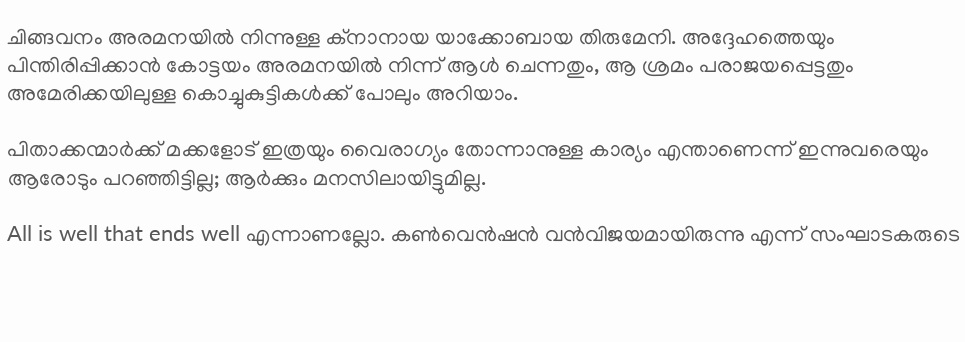ചിങ്ങവനം അരമനയില്‍ നിന്നുള്ള ക്നാനായ യാക്കോബായ തിരുമേനി. അദ്ദേഹത്തെയും പിന്തിരിപ്പിക്കാന്‍ കോട്ടയം അരമനയില്‍ നിന്ന് ആള്‍ ചെന്നതും, ആ ശ്രമം പരാജയപ്പെട്ടതും അമേരിക്കയിലുള്ള കൊച്ചുകുട്ടികള്‍ക്ക് പോലും അറിയാം.

പിതാക്കന്മാര്‍ക്ക് മക്കളോട് ഇത്രയും വൈരാഗ്യം തോന്നാനുള്ള കാര്യം എന്താണെന്ന് ഇന്നുവരെയും ആരോടും പറഞ്ഞിട്ടില്ല; ആര്‍ക്കും മനസിലായിട്ടുമില്ല.

All is well that ends well എന്നാണല്ലോ. കണ്‍വെന്‍ഷന്‍ വന്‍വിജയമായിരുന്നു എന്ന് സംഘാടകരുടെ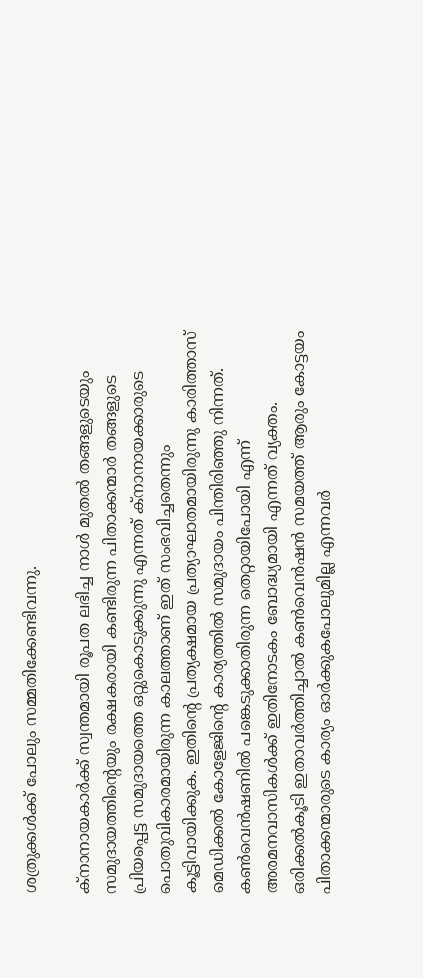ശത്രുക്കള്‍ക്ക് പോലും സമ്മതിക്കേണ്ടിവന്നു.

ക്നാനായകാര്‍ക്ക് സ്വന്തമായി രൂപത ലഭിച്ച നാള്‍ മുതല്‍ തങ്ങളുടെയും സമുദായത്തിന്റെയും രക്ഷകരായി കണ്ടിരുന്ന പിതാക്കന്മാര്‍ തങ്ങളുടെ പ്രിയപ്പെട്ട സമുദായത്തെ ഒറ്റുകൊടുക്കുന്നു എന്നത് ക്നാനായക്കാരുടെ പൊതുവികാരമായിരുന്ന കാലത്താണ് ഇത് സംഭവിച്ചതെന്നും കൂട്ടിവായിക്കുക. ഇതിന്റെ പ്രത്യക്ഷമായ പ്രത്യാഘാതമായിരുന്നു കാരിത്താസ് മെഡിക്കല്‍ കോളേജിന്റെ കാര്യത്തില്‍ സമുദായം പിന്തിരിഞ്ഞു നിന്നത്. കണ്‍വെന്‍ഷണില്‍ പങ്കെടുക്കാതിരുന്ന തെറ്റായിപോയി എന്ന് അരമനവാസികള്‍ക്ക് ഇതിനോടകം ബോദ്ധ്യമായി എന്നത് വ്യക്തം. ഒരിക്കല്‍കൂടി ഇതാവര്‍ത്തിച്ചാല്‍ കണ്‍വെന്‍ഷന്‍ സമയത്ത് ആരും കോട്ടയം പിതാക്കന്മാരുടെ കാര്യം ഓര്‍ക്കുകപോലുമില്ല എന്നവര്‍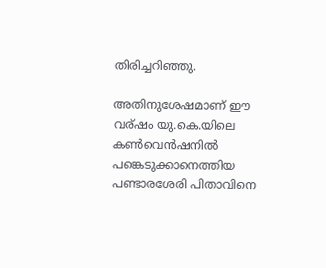തിരിച്ചറിഞ്ഞു.

അതിനുശേഷമാണ് ഈ വര്ഷം യു.കെ.യിലെ കണ്‍വെന്‍ഷനില്‍ പങ്കെടുക്കാനെത്തിയ പണ്ടാരശേരി പിതാവിനെ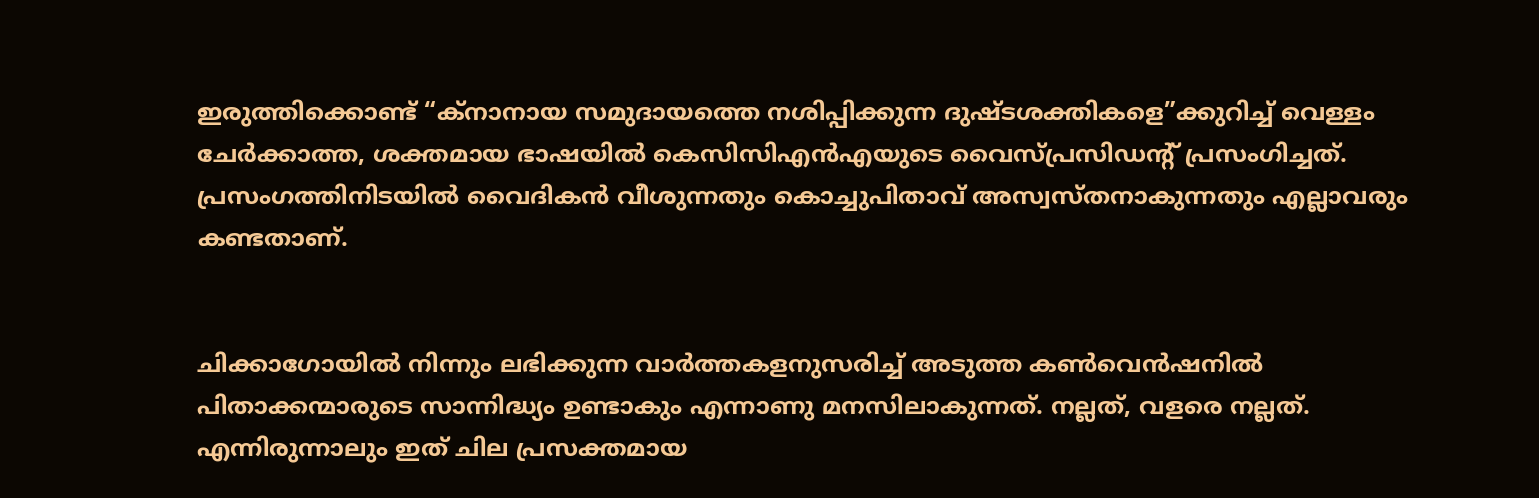ഇരുത്തിക്കൊണ്ട് “ക്നാനായ സമുദായത്തെ നശിപ്പിക്കുന്ന ദുഷ്ടശക്തികളെ”ക്കുറിച്ച് വെള്ളം ചേര്‍ക്കാത്ത, ശക്തമായ ഭാഷയില്‍ കെസിസിഎന്‍എയുടെ വൈസ്പ്രസിഡന്റ്‌ പ്രസംഗിച്ചത്. പ്രസംഗത്തിനിടയില്‍ വൈദികന്‍ വീശുന്നതും കൊച്ചുപിതാവ് അസ്വസ്തനാകുന്നതും എല്ലാവരും കണ്ടതാണ്.


ചിക്കാഗോയില്‍ നിന്നും ലഭിക്കുന്ന വാര്‍ത്തകളനുസരിച്ച് അടുത്ത കണ്‍വെന്‍ഷനില്‍ പിതാക്കന്മാരുടെ സാന്നിദ്ധ്യം ഉണ്ടാകും എന്നാണു മനസിലാകുന്നത്. നല്ലത്, വളരെ നല്ലത്. എന്നിരുന്നാലും ഇത് ചില പ്രസക്തമായ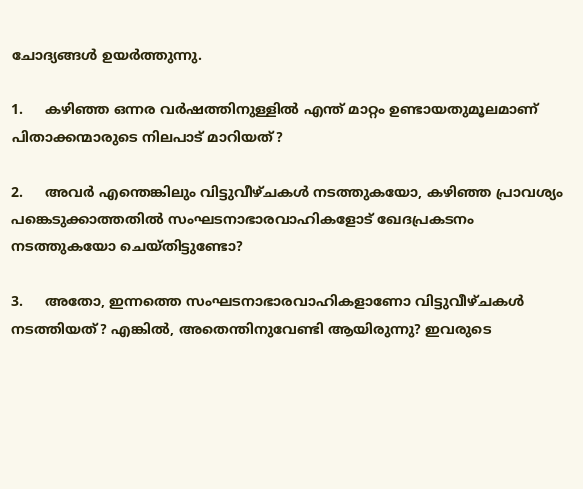ചോദ്യങ്ങള്‍ ഉയര്‍ത്തുന്നു.

1.     കഴിഞ്ഞ ഒന്നര വര്‍ഷത്തിനുള്ളില്‍ എന്ത് മാറ്റം ഉണ്ടായതുമൂലമാണ് പിതാക്കന്മാരുടെ നിലപാട് മാറിയത്‌?

2.     അവര്‍ എന്തെങ്കിലും വിട്ടുവീഴ്ചകള്‍ നടത്തുകയോ, കഴിഞ്ഞ പ്രാവശ്യം പങ്കെടുക്കാത്തതില്‍ സംഘടനാഭാരവാഹികളോട് ഖേദപ്രകടനം നടത്തുകയോ ചെയ്തിട്ടുണ്ടോ?

3.     അതോ, ഇന്നത്തെ സംഘടനാഭാരവാഹികളാണോ വിട്ടുവീഴ്ചകള്‍ നടത്തിയത്? എങ്കില്‍, അതെന്തിനുവേണ്ടി ആയിരുന്നു? ഇവരുടെ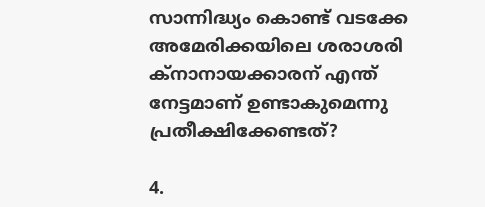സാന്നിദ്ധ്യം കൊണ്ട് വടക്കേ അമേരിക്കയിലെ ശരാശരി ക്നാനായക്കാരന് എന്ത് നേട്ടമാണ് ഉണ്ടാകുമെന്നു പ്രതീക്ഷിക്കേണ്ടത്‌?

4.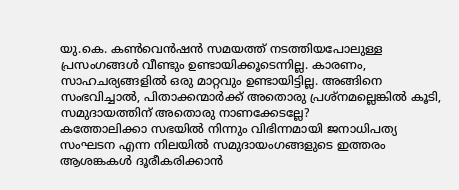യു.കെ. കണ്‍വെന്‍ഷന്‍ സമയത്ത് നടത്തിയപോലുള്ള പ്രസംഗങ്ങള്‍ വീണ്ടും ഉണ്ടായിക്കൂടെന്നില്ല. കാരണം, സാഹചര്യങ്ങളില്‍ ഒരു മാറ്റവും ഉണ്ടായിട്ടില്ല. അങ്ങിനെ സംഭവിച്ചാല്‍, പിതാക്കന്മാര്‍ക്ക് അതൊരു പ്രശ്നമല്ലെങ്കില്‍ കൂടി, സമുദായത്തിന് അതൊരു നാണക്കേടല്ലേ?
കത്തോലിക്കാ സഭയില്‍ നിന്നും വിഭിന്നമായി ജനാധിപത്യ സംഘടന എന്ന നിലയില്‍ സമുദായംഗങ്ങളുടെ ഇത്തരം ആശങ്കകള്‍ ദൂരീകരിക്കാന്‍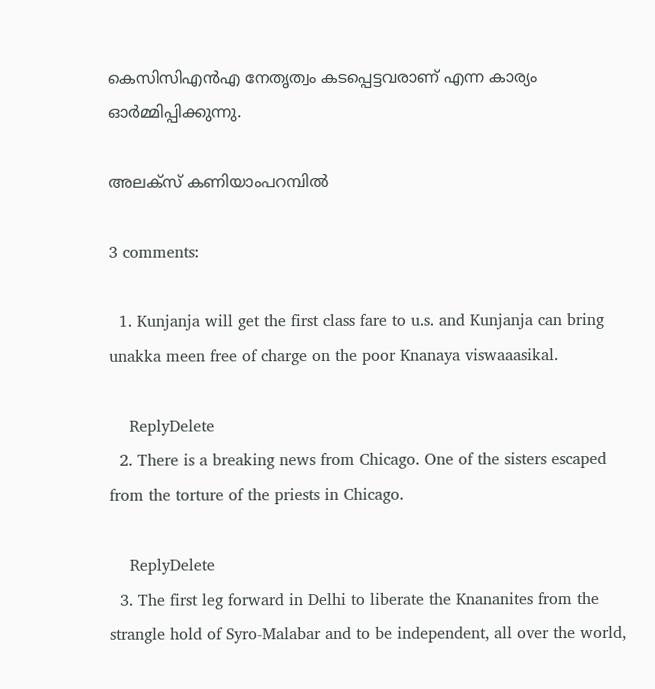കെസിസിഎന്‍എ നേതൃത്വം കടപ്പെട്ടവരാണ് എന്ന കാര്യം ഓര്‍മ്മിപ്പിക്കുന്നു.

അലക്സ്‌ കണിയാംപറമ്പില്‍

3 comments:

  1. Kunjanja will get the first class fare to u.s. and Kunjanja can bring unakka meen free of charge on the poor Knanaya viswaaasikal.

    ReplyDelete
  2. There is a breaking news from Chicago. One of the sisters escaped from the torture of the priests in Chicago.

    ReplyDelete
  3. The first leg forward in Delhi to liberate the Knananites from the strangle hold of Syro-Malabar and to be independent, all over the world,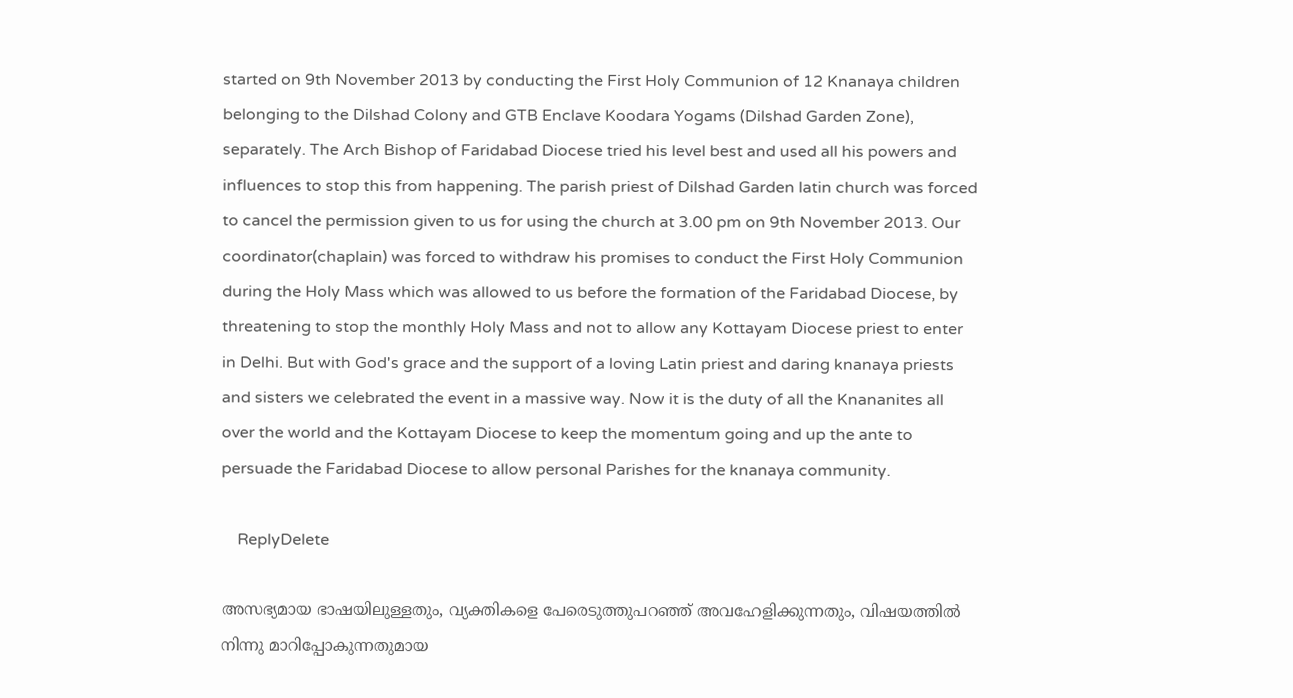started on 9th November 2013 by conducting the First Holy Communion of 12 Knanaya children belonging to the Dilshad Colony and GTB Enclave Koodara Yogams (Dilshad Garden Zone), separately. The Arch Bishop of Faridabad Diocese tried his level best and used all his powers and influences to stop this from happening. The parish priest of Dilshad Garden latin church was forced to cancel the permission given to us for using the church at 3.00 pm on 9th November 2013. Our coordinator(chaplain) was forced to withdraw his promises to conduct the First Holy Communion during the Holy Mass which was allowed to us before the formation of the Faridabad Diocese, by threatening to stop the monthly Holy Mass and not to allow any Kottayam Diocese priest to enter in Delhi. But with God's grace and the support of a loving Latin priest and daring knanaya priests and sisters we celebrated the event in a massive way. Now it is the duty of all the Knananites all over the world and the Kottayam Diocese to keep the momentum going and up the ante to persuade the Faridabad Diocese to allow personal Parishes for the knanaya community.

    ReplyDelete

അസഭ്യമായ ഭാഷയിലുള്ളതും, വ്യക്തികളെ പേരെടുത്തുപറഞ്ഞ് അവഹേളിക്കുന്നതും, വിഷയത്തില്‍ നിന്നു മാറിപ്പോകുന്നതുമായ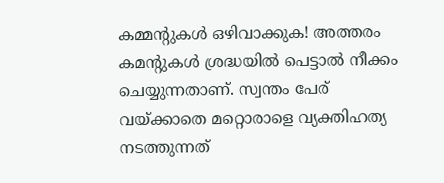കമ്മന്റുകള്‍ ഒഴിവാക്കുക! അത്തരം കമന്റുകള്‍ ശ്രദ്ധയില്‍ പെട്ടാല്‍ നീക്കം ചെയ്യുന്നതാണ്. സ്വന്തം പേര് വയ്ക്കാതെ മറ്റൊരാളെ വ്യക്തിഹത്യ നടത്തുന്നത്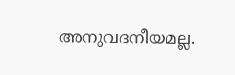അനുവദനീയമല്ല.